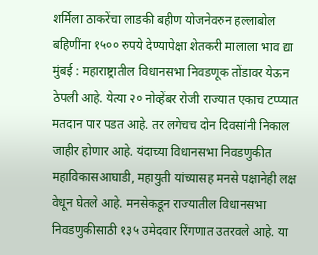शर्मिला ठाकरेंचा लाडकी बहीण योजनेवरुन हल्लाबोल
बहिणींना १५०० रुपये देण्यापेक्षा शेतकरी मालाला भाव द्या
मुंबई : महाराष्ट्रातील विधानसभा निवडणूक तोंडावर येऊन ठेपली आहे. येत्या २० नोव्हेंबर रोजी राज्यात एकाच टप्प्यात मतदान पार पडत आहे. तर लगेचच दोन दिवसांनी निकाल जाहीर होणार आहे. यंदाच्या विधानसभा निवडणुकीत महाविकासआघाडी, महायुती यांच्यासह मनसे पक्षानेही लक्ष वेधून घेतले आहे. मनसेकडून राज्यातील विधानसभा निवडणुकीसाठी १३५ उमेदवार रिंगणात उतरवले आहे. या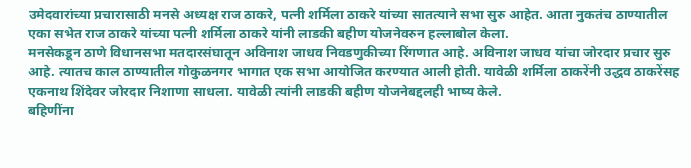उमेदवारांच्या प्रचारासाठी मनसे अध्यक्ष राज ठाकरे, पत्नी शर्मिला ठाकरे यांच्या सातत्याने सभा सुरु आहेत. आता नुकतंच ठाण्यातील एका सभेत राज ठाकरे यांच्या पत्नी शर्मिला ठाकरे यांनी लाडकी बहीण योजनेवरुन हल्लाबोल केला.
मनसेकडून ठाणे विधानसभा मतदारसंघातून अविनाश जाधव निवडणुकीच्या रिंगणात आहे. अविनाश जाधव यांचा जोरदार प्रचार सुरु आहे. त्यातच काल ठाण्यातील गोकुळनगर भागात एक सभा आयोजित करण्यात आली होती. यावेळी शर्मिला ठाकरेंनी उद्धव ठाकरेंसह एकनाथ शिंदेवर जोरदार निशाणा साधला. यावेळी त्यांनी लाडकी बहीण योजनेबद्दलही भाष्य केले.
बहिणींना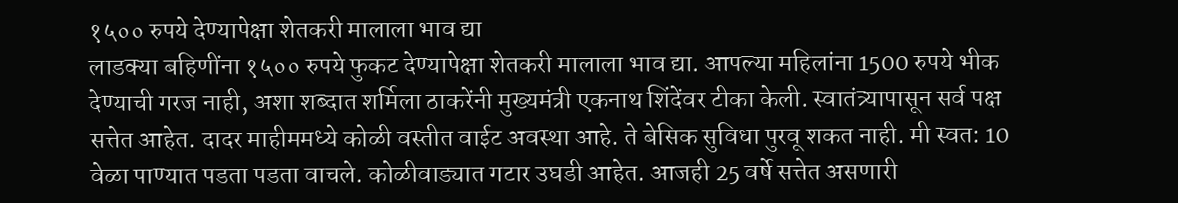१५०० रुपये देण्यापेक्षा शेतकरी मालाला भाव द्या
लाडक्या बहिणींना १५०० रुपये फुकट देण्यापेक्षा शेतकरी मालाला भाव द्या. आपल्या महिलांना 1500 रुपये भीक देण्याची गरज नाही, अशा शब्दात शर्मिला ठाकरेंनी मुख्यमंत्री एकनाथ शिंदेंवर टीका केली. स्वातंत्र्यापासून सर्व पक्ष सत्तेत आहेत. दादर माहीममध्ये कोळी वस्तीत वाईट अवस्था आहे. ते बेसिक सुविधा पुरवू शकत नाही. मी स्वत: 10 वेळा पाण्यात पडता पडता वाचले. कोळीवाड्यात गटार उघडी आहेत. आजही 25 वर्षे सत्तेत असणारी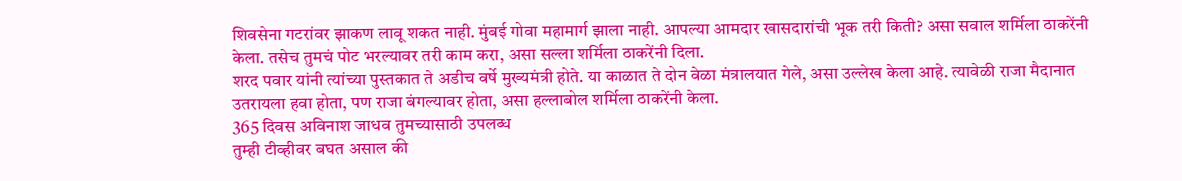शिवसेना गटरांवर झाकण लावू शकत नाही. मुंबई गोवा महामार्ग झाला नाही. आपल्या आमदार खासदारांची भूक तरी किती? असा सवाल शर्मिला ठाकरेंनी केला. तसेच तुमचं पोट भरल्यावर तरी काम करा, असा सल्ला शर्मिला ठाकरेंनी दिला.
शरद पवार यांनी त्यांच्या पुस्तकात ते अडीच वर्षे मुख्यमंत्री होते. या काळात ते दोन वेळा मंत्रालयात गेले, असा उल्लेख केला आहे. त्यावेळी राजा मैदानात उतरायला हवा होता, पण राजा बंगल्यावर होता, असा हल्लाबोल शर्मिला ठाकरेंनी केला.
365 दिवस अविनाश जाधव तुमच्यासाठी उपलब्ध
तुम्ही टीव्हीवर बघत असाल की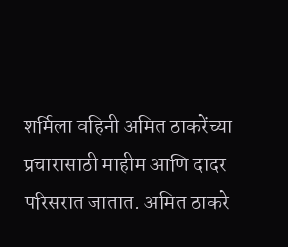शर्मिला वहिनी अमित ठाकरेंच्या प्रचारासाठी माहीम आणि दादर परिसरात जातात. अमित ठाकरे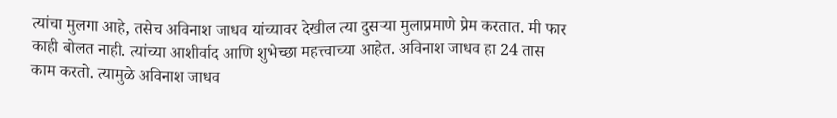त्यांचा मुलगा आहे, तसेच अविनाश जाधव यांच्यावर देखील त्या दुसऱ्या मुलाप्रमाणे प्रेम करतात. मी फार काही बोलत नाही. त्यांच्या आशीर्वाद आणि शुभेच्छा महत्त्वाच्या आहेत. अविनाश जाधव हा 24 तास काम करतो. त्यामुळे अविनाश जाधव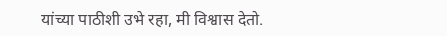यांच्या पाठीशी उभे रहा, मी विश्वास देतो.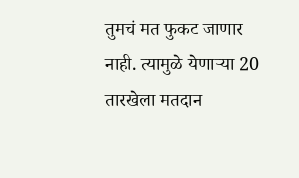तुमचं मत फुकट जाणार नाही. त्यामुळे येणाऱ्या 20 तारखेला मतदान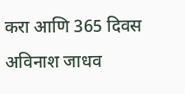करा आणि 365 दिवस अविनाश जाधव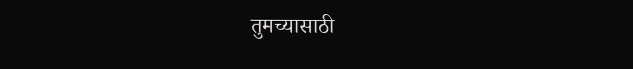तुमच्यासाठी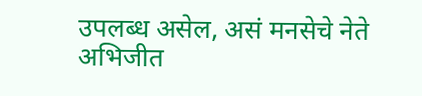उपलब्ध असेल, असं मनसेचे नेते अभिजीत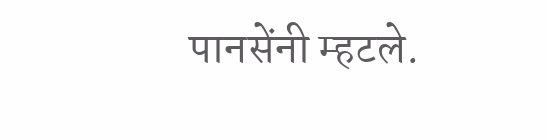पानसेंनी म्हटले.